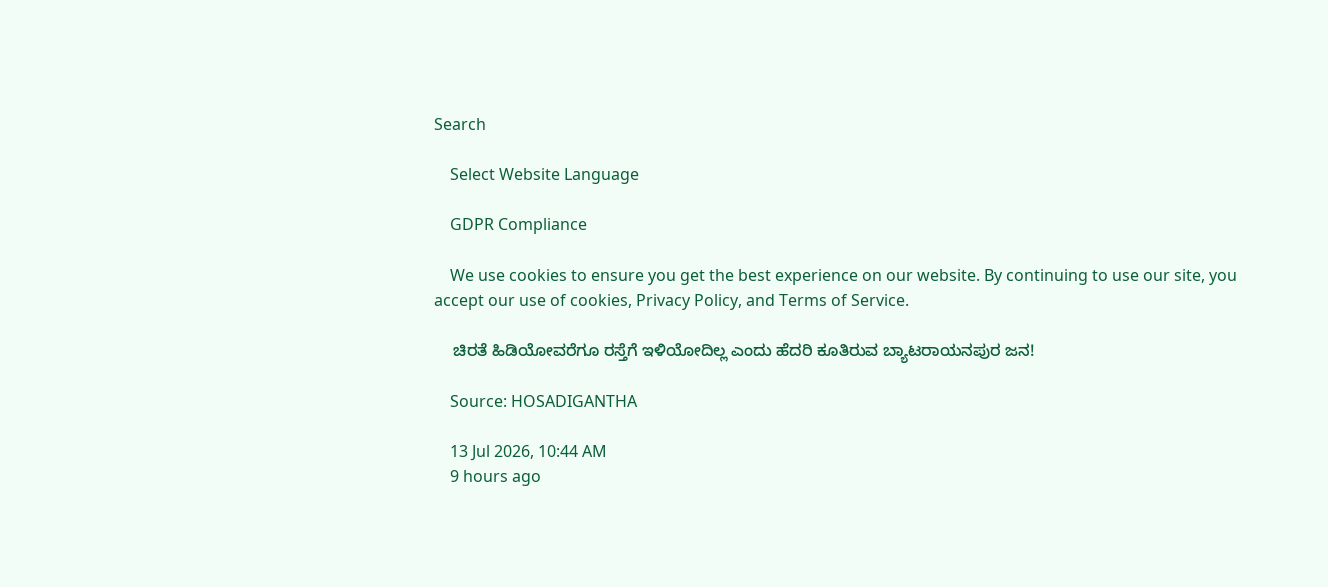Search

    Select Website Language

    GDPR Compliance

    We use cookies to ensure you get the best experience on our website. By continuing to use our site, you accept our use of cookies, Privacy Policy, and Terms of Service.

    ಚಿರತೆ ಹಿಡಿಯೋವರೆಗೂ ರಸ್ತೆಗೆ ಇಳಿಯೋದಿಲ್ಲ ಎಂದು ಹೆದರಿ ಕೂತಿರುವ ಬ್ಯಾಟರಾಯನಪುರ ಜನ!

    Source: HOSADIGANTHA

    13 Jul 2026, 10:44 AM
    9 hours ago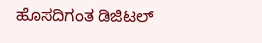ಹೊಸದಿಗಂತ ಡಿಜಿಟಲ್‌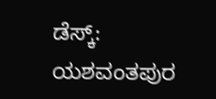ಡೆಸ್ಕ್‌: ಯಶವಂತಪುರ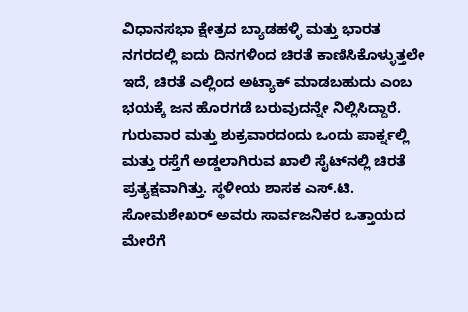ವಿಧಾನಸಭಾ ಕ್ಷೇತ್ರದ ಬ್ಯಾಡಹಳ್ಳಿ ಮತ್ತು ಭಾರತ ನಗರದಲ್ಲಿ ಐದು ದಿನಗಳಿಂದ ಚಿರತೆ ಕಾಣಿಸಿಕೊಳ್ಳುತ್ತಲೇ ಇದೆ, ಚಿರತೆ ಎಲ್ಲಿಂದ ಅಟ್ಯಾಕ್‌ ಮಾಡಬಹುದು ಎಂಬ ಭಯಕ್ಕೆ ಜನ ಹೊರಗಡೆ ಬರುವುದನ್ನೇ ನಿಲ್ಲಿಸಿದ್ದಾರೆ. ಗುರುವಾರ ಮತ್ತು ಶುಕ್ರವಾರದಂದು ಒಂದು ಪಾರ್ಕ್ನಲ್ಲಿ ಮತ್ತು ರಸ್ತೆಗೆ ಅಡ್ಡಲಾಗಿರುವ ಖಾಲಿ ಸೈಟ್‌ನಲ್ಲಿ ಚಿರತೆ ಪ್ರತ್ಯಕ್ಷವಾಗಿತ್ತು. ಸ್ಥಳೀಯ ಶಾಸಕ ಎಸ್.ಟಿ. ಸೋಮಶೇಖರ್ ಅವರು ಸಾರ್ವಜನಿಕರ ಒತ್ತಾಯದ ಮೇರೆಗೆ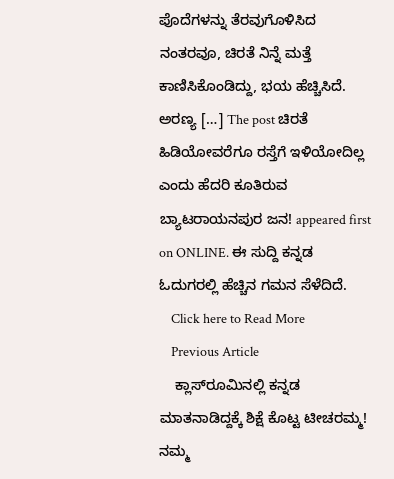ಪೊದೆಗಳನ್ನು ತೆರವುಗೊಳಿಸಿದ ನಂತರವೂ, ಚಿರತೆ ನಿನ್ನೆ ಮತ್ತೆ ಕಾಣಿಸಿಕೊಂಡಿದ್ದು, ಭಯ ಹೆಚ್ಚಿಸಿದೆ. ಅರಣ್ಯ […] The post ಚಿರತೆ ಹಿಡಿಯೋವರೆಗೂ ರಸ್ತೆಗೆ ಇಳಿಯೋದಿಲ್ಲ ಎಂದು ಹೆದರಿ ಕೂತಿರುವ ಬ್ಯಾಟರಾಯನಪುರ ಜನ! appeared first on ONLINE. ಈ ಸುದ್ದಿ ಕನ್ನಡ ಓದುಗರಲ್ಲಿ ಹೆಚ್ಚಿನ ಗಮನ ಸೆಳೆದಿದೆ.
    Click here to Read More
    Previous Article
    ಕ್ಲಾಸ್‌ರೂಮಿನಲ್ಲಿ ಕನ್ನಡ ಮಾತನಾಡಿದ್ದಕ್ಕೆ ಶಿಕ್ಷೆ ಕೊಟ್ಟ ಟೀಚರಮ್ಮ! ನಮ್ಮ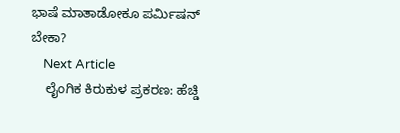ಭಾಷೆ ಮಾತಾಡೋಕೂ ಪರ್ಮಿಷನ್‌ ಬೇಕಾ?
    Next Article
    ಲೈಂಗಿಕ ಕಿರುಕುಳ ಪ್ರಕರಣ: ಹೆಚ್ಡಿ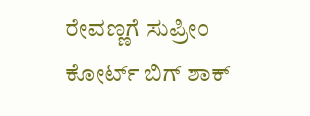ರೇವಣ್ಣಗೆ ಸುಪ್ರೀಂ ಕೋರ್ಟ್ ಬಿಗ್ ಶಾಕ್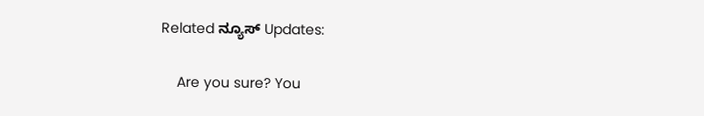Related ನ್ಯೂಸ್ Updates:

    Are you sure? You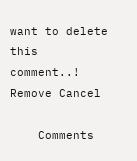want to delete this comment..! Remove Cancel

    Comments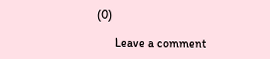(0)

      Leave a comment